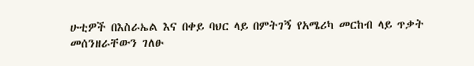ሁቲዎች በእስራኤል እና በቀይ ባህር ላይ በምትገኝ የአሜሪካ መርከብ ላይ ጥቃት መሰንዘራቸውን ገለፁ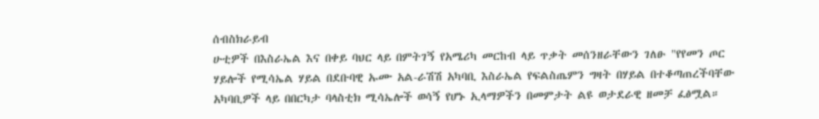ሰብስክራይብ
ሁቲዎች በእስራኤል እና በቀይ ባህር ላይ በምትገኝ የአሜሪካ መርከብ ላይ ጥቃት መሰንዘራቸውን ገለፁ "የየመን ጦር ሃይሎች የሚሳኤል ሃይል በደቡባዊ ኡሙ አል-ራሽሽ አካባቢ እስራኤል የፍልስጤምን ግዛት በሃይል በተቆጣጠረችባቸው አካባቢዎች ላይ በበርካታ ባላስቲክ ሚሳኤሎች ወሳኝ የሆኑ ኢላማዎችን በመምታት ልዩ ወታደራዊ ዘመቻ ፈፅሟል።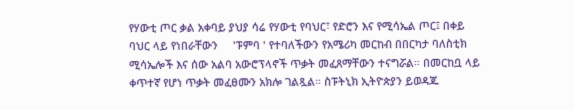የሃውቲ ጦር ቃል አቀባይ ያህያ ሳሬ የሃውቲ የባህር፣ የድሮን እና የሚሳኤል ጦር፤ በቀይ ባህር ላይ የነበራቸውን     'ፑምባ ' የተባለችውን የአሜሪካ መርከብ በበርካታ ባለስቲክ ሚሳኤሎች እና ሰው አልባ አውሮፕላኖች ጥቃት መፈጸማቸውን ተናግሯል። በመርከቧ ላይ ቀጥተኛ የሆነ ጥቃት መፈፀሙን አክሎ ገልጿል። ስፑትኒክ ኢትዮጵያን ይወዳጁ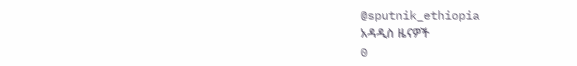@sputnik_ethiopia
አዳዲስ ዜናዎች
0